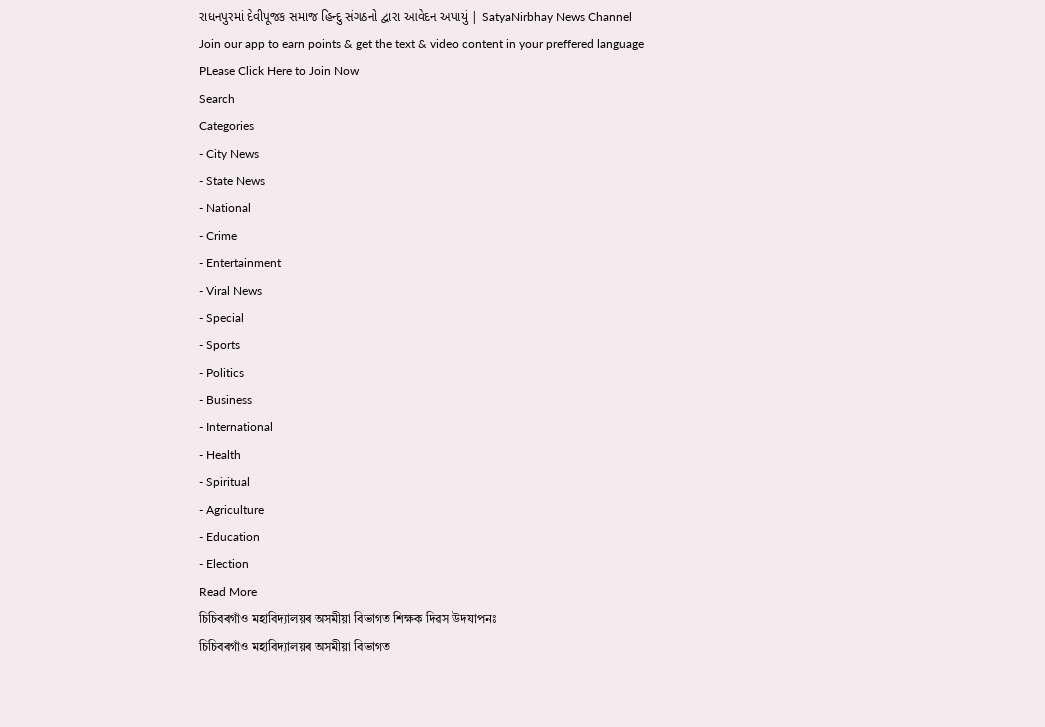રાધનપુરમાં દેવીપૂજક સમાજ હિન્દુ સંગઠનો દ્વારા આવેદન અપાયું | SatyaNirbhay News Channel
Join our app to earn points & get the text & video content in your preffered language
PLease Click Here to Join Now
Search
Categories
- City News
- State News
- National
- Crime
- Entertainment
- Viral News
- Special
- Sports
- Politics
- Business
- International
- Health
- Spiritual
- Agriculture
- Education
- Election
Read More
চিচিবৰগাঁও মহাবিদ্যালয়ৰ অসমীয়া বিভাগত শিক্ষক দিৱস উদযাপনঃ
চিচিবৰগাঁও মহাবিদ্যালয়ৰ অসমীয়া বিভাগত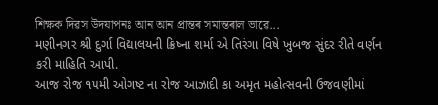শিক্ষক দিৱস উদযাপনঃ আন আন প্ৰান্তৰ সমান্তৰাল ভাৱে...
મણીનગર શ્રી દુર્ગા વિદ્યાલયની ક્રિષ્ના શર્મા એ તિરંગા વિષે ખુબજ સુંદર રીતે વર્ણન કરી માહિતિ આપી.
આજ રોજ ૧૫મી ઓગષ્ટ ના રોજ આઝાદી કા અમૃત મહોત્સવની ઉજવણીમાં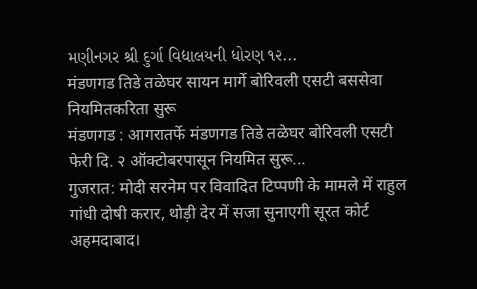મણીનગર શ્રી દુર્ગા વિદ્યાલયની ધોરણ ૧૨...
मंडणगड तिडे तळेघर सायन मार्गे बोरिवली एसटी बससेवा नियमितकरिता सुरू
मंडणगड : आगरातर्फे मंडणगड तिडे तळेघर बोरिवली एसटी फेरी दि. २ ऑक्टोबरपासून नियमित सुरू...
गुजरात: मोदी सरनेम पर विवादित टिप्पणी के मामले में राहुल गांधी दोषी करार, थोड़ी देर में सजा सुनाएगी सूरत कोर्ट
अहमदाबाद।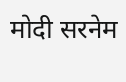मोदी सरनेम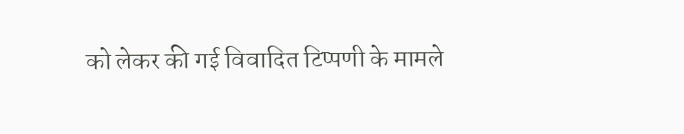को लेकर की गई विवादित टिप्पणी के मामले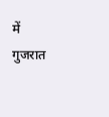में गुजरात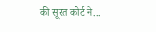की सूरत कोर्ट ने...